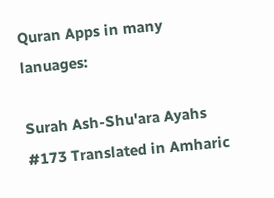Quran Apps in many lanuages:

Surah Ash-Shu'ara Ayahs #173 Translated in Amharic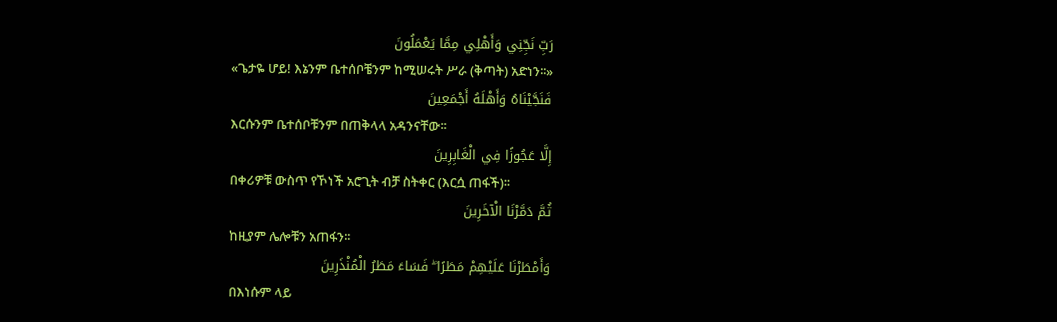رَبِّ نَجِّنِي وَأَهْلِي مِمَّا يَعْمَلُونَ
«ጌታዬ ሆይ! እኔንም ቤተሰቦቼንም ከሚሠሩት ሥራ (ቅጣት) አድነን፡፡»
فَنَجَّيْنَاهُ وَأَهْلَهُ أَجْمَعِينَ
እርሱንም ቤተሰቦቹንም በጠቅላላ አዳንናቸው፡፡
إِلَّا عَجُوزًا فِي الْغَابِرِينَ
በቀሪዎቹ ውስጥ የኾነች አሮጊት ብቻ ስትቀር (እርሷ ጠፋች)፡፡
ثُمَّ دَمَّرْنَا الْآخَرِينَ
ከዚያም ሌሎቹን አጠፋን፡፡
وَأَمْطَرْنَا عَلَيْهِمْ مَطَرًا ۖ فَسَاءَ مَطَرُ الْمُنْذَرِينَ
በእነሱም ላይ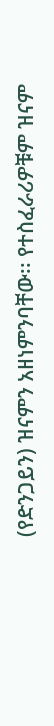(የድንጋይን) ዝናምን አዘነምንባቸው፡፡ የተስፈራሪዎቹም ዝናም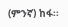(ምንኛ) ከፋ፡፡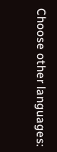Choose other languages: